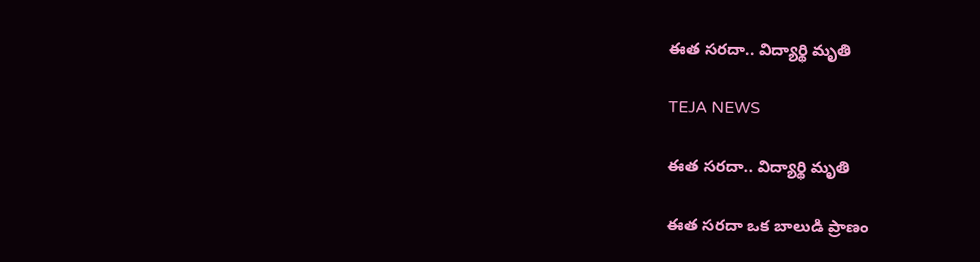ఈత సరదా.. విద్యార్థి మృతి

TEJA NEWS

ఈత సరదా.. విద్యార్థి మృతి

ఈత సరదా ఒక బాలుడి ప్రాణం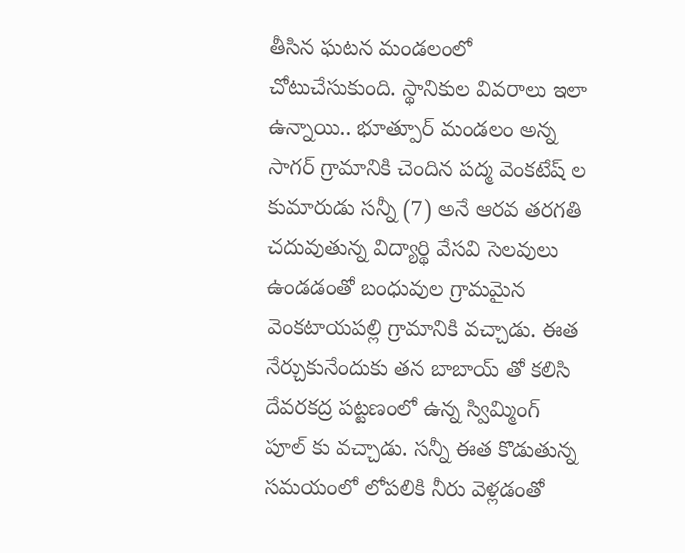తీసిన ఘటన మండలంలో చోటుచేసుకుంది. స్థానికుల వివరాలు ఇలా ఉన్నాయి.. భూత్పూర్ మండలం అన్న సాగర్ గ్రామానికి చెందిన పద్మ వెంకటేష్ ల కుమారుడు సన్నీ (7) అనే ఆరవ తరగతి చదువుతున్న విద్యార్థి వేసవి సెలవులు ఉండడంతో బంధువుల గ్రామమైన వెంకటాయపల్లి గ్రామానికి వచ్చాడు. ఈత నేర్చుకునేందుకు తన బాబాయ్ తో కలిసి దేవరకద్ర పట్టణంలో ఉన్న స్విమ్మింగ్ పూల్ కు వచ్చాడు. సన్నీ ఈత కొడుతున్న సమయంలో లోపలికి నీరు వెళ్లడంతో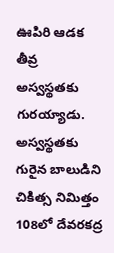ఊపిరి ఆడక తీవ్ర అస్వస్థతకు గురయ్యాడు. అస్వస్థతకు గురైన బాలుడిని చికిత్స నిమిత్తం 108లో దేవరకద్ర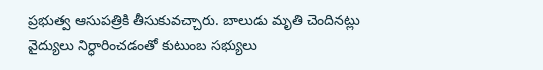ప్రభుత్వ ఆసుపత్రికి తీసుకువచ్చారు. బాలుడు మృతి చెందినట్లు వైద్యులు నిర్ధారించడంతో కుటుంబ సభ్యులు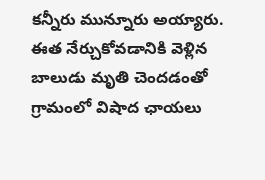కన్నీరు మున్నూరు అయ్యారు. ఈత నేర్చుకోవడానికి వెళ్లిన బాలుడు మృతి చెందడంతో గ్రామంలో విషాద ఛాయలు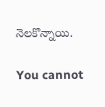నెలకొన్నాయి.

You cannot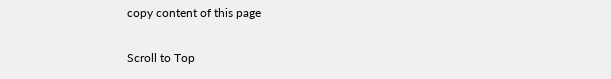copy content of this page

Scroll to Top